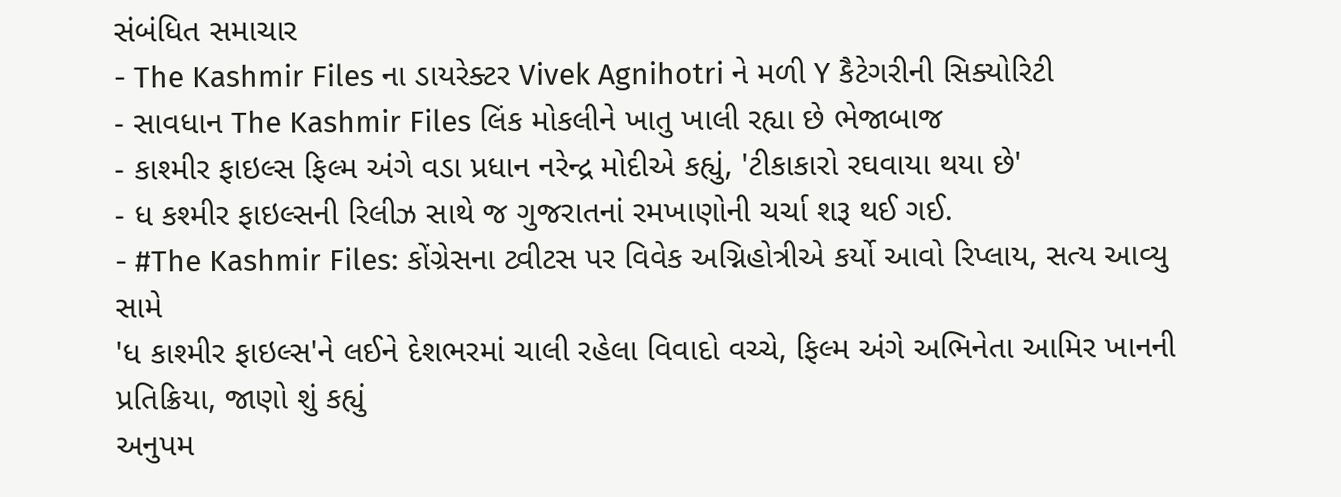સંબંધિત સમાચાર
- The Kashmir Files ના ડાયરેક્ટર Vivek Agnihotri ને મળી Y કૈટેગરીની સિક્યોરિટી
- સાવધાન The Kashmir Files લિંક મોકલીને ખાતુ ખાલી રહ્યા છે ભેજાબાજ
- કાશ્મીર ફાઇલ્સ ફિલ્મ અંગે વડા પ્રધાન નરેન્દ્ર મોદીએ કહ્યું, 'ટીકાકારો રઘવાયા થયા છે'
- ધ કશ્મીર ફાઇલ્સની રિલીઝ સાથે જ ગુજરાતનાં રમખાણોની ચર્ચા શરૂ થઈ ગઈ.
- #The Kashmir Files: કોંગ્રેસના ટ્વીટસ પર વિવેક અગ્નિહોત્રીએ કર્યો આવો રિપ્લાય, સત્ય આવ્યુ સામે
'ધ કાશ્મીર ફાઇલ્સ'ને લઈને દેશભરમાં ચાલી રહેલા વિવાદો વચ્ચે, ફિલ્મ અંગે અભિનેતા આમિર ખાનની પ્રતિક્રિયા, જાણો શું કહ્યું
અનુપમ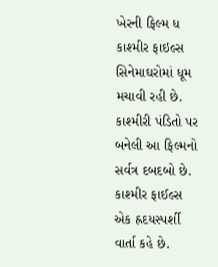ખેરની ફિલ્મ ધ કાશ્મીર ફાઇલ્સ સિનેમાઘરોમાં ધૂમ મચાવી રહી છે. કાશ્મીરી પંડિતો પર બનેલી આ ફિલ્મનો સર્વત્ર દબદબો છે. કાશ્મીર ફાઈલ્સ એક હ્રદયસ્પર્શી વાર્તા કહે છે.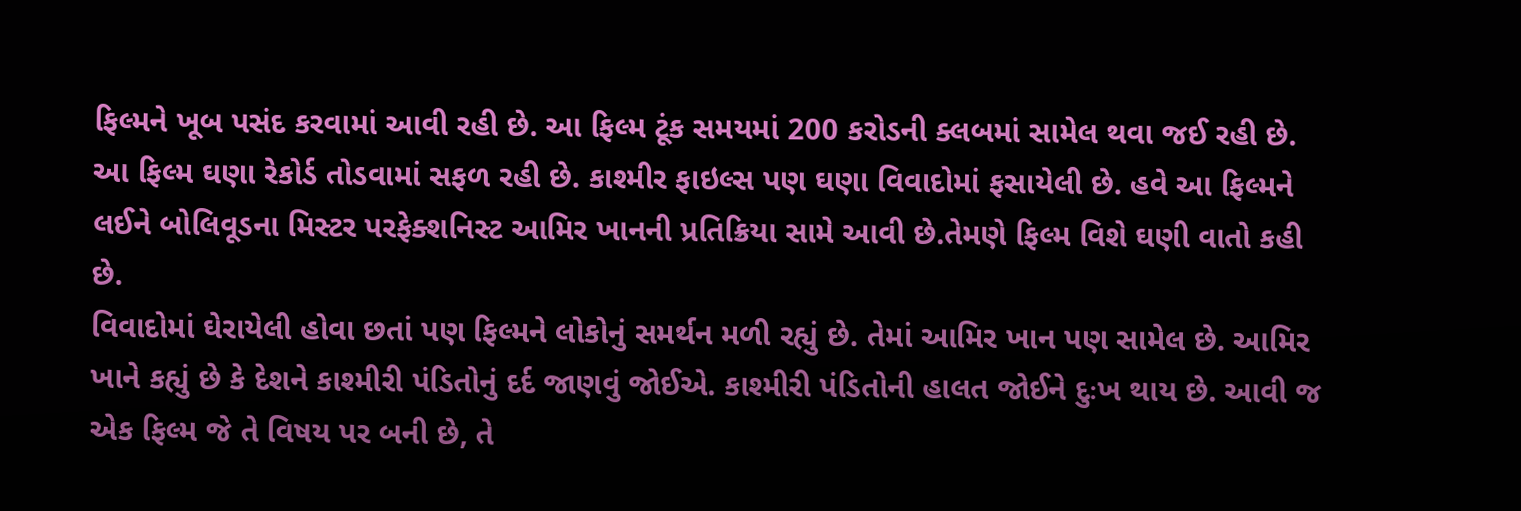ફિલ્મને ખૂબ પસંદ કરવામાં આવી રહી છે. આ ફિલ્મ ટૂંક સમયમાં 200 કરોડની ક્લબમાં સામેલ થવા જઈ રહી છે. આ ફિલ્મ ઘણા રેકોર્ડ તોડવામાં સફળ રહી છે. કાશ્મીર ફાઇલ્સ પણ ઘણા વિવાદોમાં ફસાયેલી છે. હવે આ ફિલ્મને લઈને બોલિવૂડના મિસ્ટર પરફેક્શનિસ્ટ આમિર ખાનની પ્રતિક્રિયા સામે આવી છે.તેમણે ફિલ્મ વિશે ઘણી વાતો કહી છે.
વિવાદોમાં ઘેરાયેલી હોવા છતાં પણ ફિલ્મને લોકોનું સમર્થન મળી રહ્યું છે. તેમાં આમિર ખાન પણ સામેલ છે. આમિર ખાને કહ્યું છે કે દેશને કાશ્મીરી પંડિતોનું દર્દ જાણવું જોઈએ. કાશ્મીરી પંડિતોની હાલત જોઈને દુઃખ થાય છે. આવી જ એક ફિલ્મ જે તે વિષય પર બની છે, તે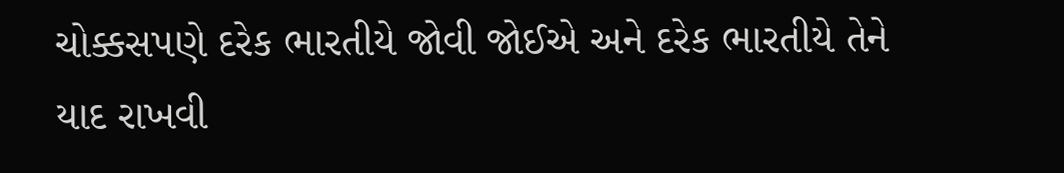ચોક્કસપણે દરેક ભારતીયે જોવી જોઈએ અને દરેક ભારતીયે તેને યાદ રાખવી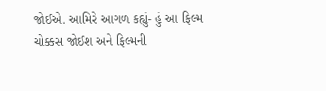જોઈએ. આમિરે આગળ કહ્યું- હું આ ફિલ્મ ચોક્કસ જોઈશ અને ફિલ્મની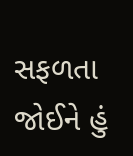સફળતા જોઈને હું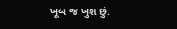ખૂબ જ ખુશ છું.